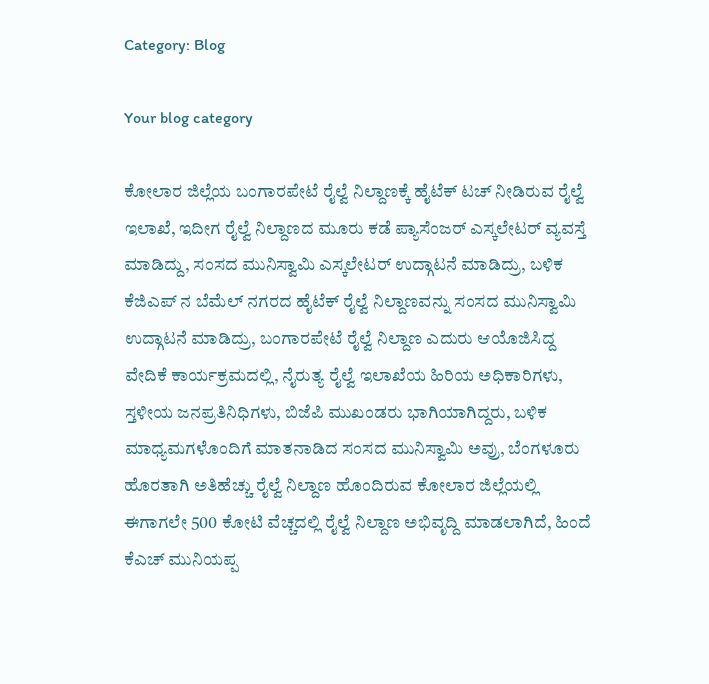Category: Blog

Your blog category

ಕೋಲಾರ ಜಿಲ್ಲೆಯ ಬಂಗಾರಪೇಟೆ ರೈಲ್ವೆ ನಿಲ್ದಾಣಕ್ಕೆ ಹೈಟೆಕ್ ಟಚ್ ನೀಡಿರುವ ರೈಲ್ವೆ ಇಲಾಖೆ, ಇದೀಗ ರೈಲ್ವೆ ನಿಲ್ದಾಣದ ಮೂರು ಕಡೆ ಪ್ಯಾಸೆಂಜರ್ ಎಸ್ಕಲೇಟರ್ ವ್ಯವಸ್ತೆ ಮಾಡಿದ್ದು, ಸಂಸದ ಮುನಿಸ್ವಾಮಿ ಎಸ್ಕಲೇಟರ್ ಉದ್ಗಾಟನೆ ಮಾಡಿದ್ರು, ಬಳಿಕ ಕೆಜಿಎಪ್ ನ ಬೆಮೆಲ್ ನಗರದ ಹೈಟೆಕ್ ರೈಲ್ವೆ ನಿಲ್ದಾಣವನ್ನು ಸಂಸದ ಮುನಿಸ್ವಾಮಿ ಉದ್ಗಾಟನೆ ಮಾಡಿದ್ರು, ಬಂಗಾರಪೇಟೆ ರೈಲ್ವೆ ನಿಲ್ದಾಣ ಎದುರು ಆಯೊಜಿಸಿದ್ದ ವೇದಿಕೆ ಕಾರ್ಯಕ್ರಮದಲ್ಲಿ, ನೈರುತ್ಯ ರೈಲ್ವೆ ಇಲಾಖೆಯ ಹಿರಿಯ ಅಧಿಕಾರಿಗಳು, ಸ್ತಳೀಯ ಜನಪ್ರತಿನಿಧಿಗಳು, ಬಿಜೆಪಿ ಮುಖಂಡರು ಭಾಗಿಯಾಗಿದ್ದರು, ಬಳಿಕ ಮಾಧ್ಯಮಗಳೊಂದಿಗೆ ಮಾತನಾಡಿದ ಸಂಸದ ಮುನಿಸ್ವಾಮಿ ಅವ್ರು, ಬೆಂಗಳೂರು ಹೊರತಾಗಿ ಅತಿಹೆಚ್ಚು ರೈಲ್ವೆ ನಿಲ್ದಾಣ ಹೊಂದಿರುವ ಕೋಲಾರ ಜಿಲ್ಲೆಯಲ್ಲಿ ಈಗಾಗಲೇ 500 ಕೋಟಿ ವೆಚ್ಚದಲ್ಲಿ ರೈಲ್ವೆ ನಿಲ್ದಾಣ ಅಭಿವೃದ್ದಿ ಮಾಡಲಾಗಿದೆ, ಹಿಂದೆ ಕೆಎಚ್ ಮುನಿಯಪ್ಪ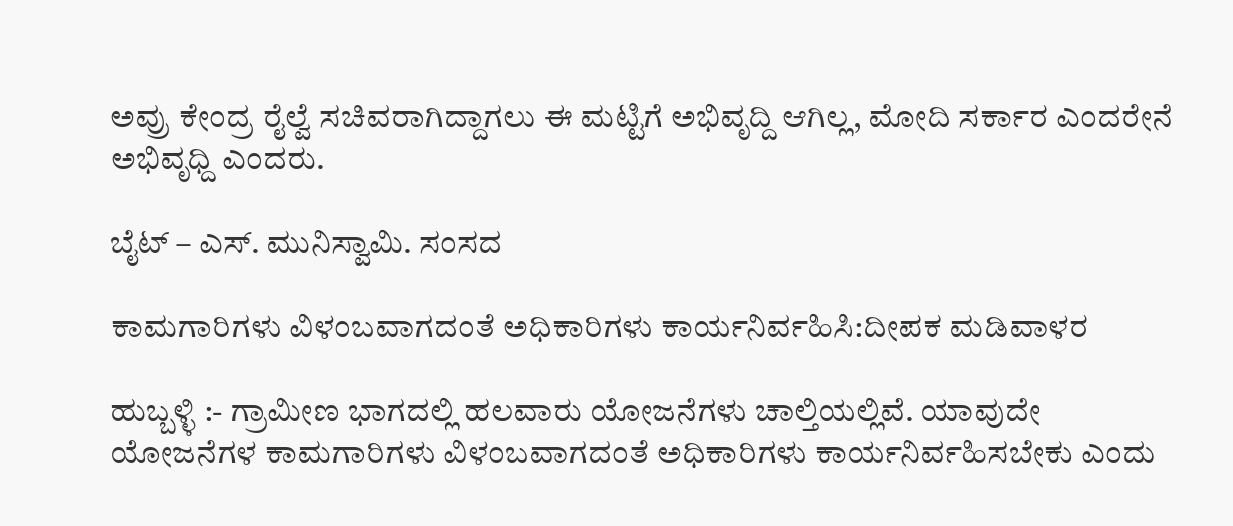ಅವ್ರು ಕೇಂದ್ರ ರೈಲ್ವೆ ಸಚಿವರಾಗಿದ್ದಾಗಲು ಈ ಮಟ್ಟಿಗೆ ಅಭಿವೃದ್ದಿ ಆಗಿಲ್ಲ, ಮೋದಿ ಸರ್ಕಾರ ಎಂದರೇನೆ ಅಭಿವೃಧ್ದಿ ಎಂದರು.

ಬೈಟ್ – ಎಸ್. ಮುನಿಸ್ವಾಮಿ. ಸಂಸದ

ಕಾಮಗಾರಿಗಳು ವಿಳಂಬವಾಗದಂತೆ ಅಧಿಕಾರಿಗಳು ಕಾರ್ಯನಿರ್ವಹಿಸಿ:ದೀಪಕ ಮಡಿವಾಳರ

ಹುಬ್ಬಳ್ಳಿ :- ಗ್ರಾಮೀಣ ಭಾಗದಲ್ಲಿ ಹಲವಾರು ಯೋಜನೆಗಳು ಚಾಲ್ತಿಯಲ್ಲಿವೆ. ಯಾವುದೇ ಯೋಜನೆಗಳ ಕಾಮಗಾರಿಗಳು ವಿಳಂಬವಾಗದಂತೆ ಅಧಿಕಾರಿಗಳು ಕಾರ್ಯನಿರ್ವಹಿಸಬೇಕು ಎಂದು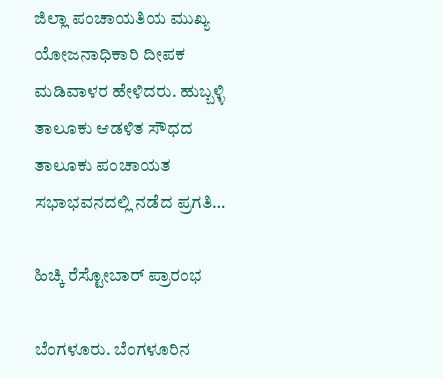ಜಿಲ್ಲಾ ಪಂಚಾಯತಿಯ ಮುಖ್ಯ ಯೋಜನಾಧಿಕಾರಿ ದೀಪಕ ಮಡಿವಾಳರ ಹೇಳಿದರು. ಹುಬ್ಬಳ್ಳಿ ತಾಲೂಕು ಆಡಳಿತ ಸೌಧದ ತಾಲೂಕು ಪಂಚಾಯತ ಸಭಾಭವನದಲ್ಲಿ ನಡೆದ ಪ್ರಗತಿ…

ಹಿಚ್ಕಿ ರೆಸ್ಟೋಬಾರ್ ಪ್ರಾರಂಭ

ಬೆಂಗಳೂರು. ಬೆಂಗಳೂರಿನ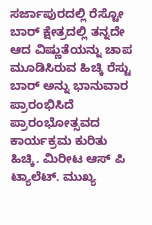ಸರ್ಜಾಪುರದಲ್ಲಿ ರೆಸ್ಟೋ ಬಾರ್ ಕ್ಷೇತ್ರದಲ್ಲಿ ತನ್ನದೇ ಆದ ವಿಷ್ಣುತೆಯನ್ನು ಚಾಪ ಮೂಡಿಸಿರುವ ಹಿಚ್ಕಿ ರೆಸ್ಟು ಬಾರ್ ಅನ್ನು ಭಾನುವಾರ ಪ್ರಾರಂಭಿಸಿದೆ ಪ್ರಾರಂಭೋತ್ಸವದ ಕಾರ್ಯಕ್ರಮ ಕುರಿತು ಹಿಚ್ಕಿ. ಮಿರೀಟ ಆಸ್ ಪಿ ಟ್ಯಾಲೆಟ್. ಮುಖ್ಯ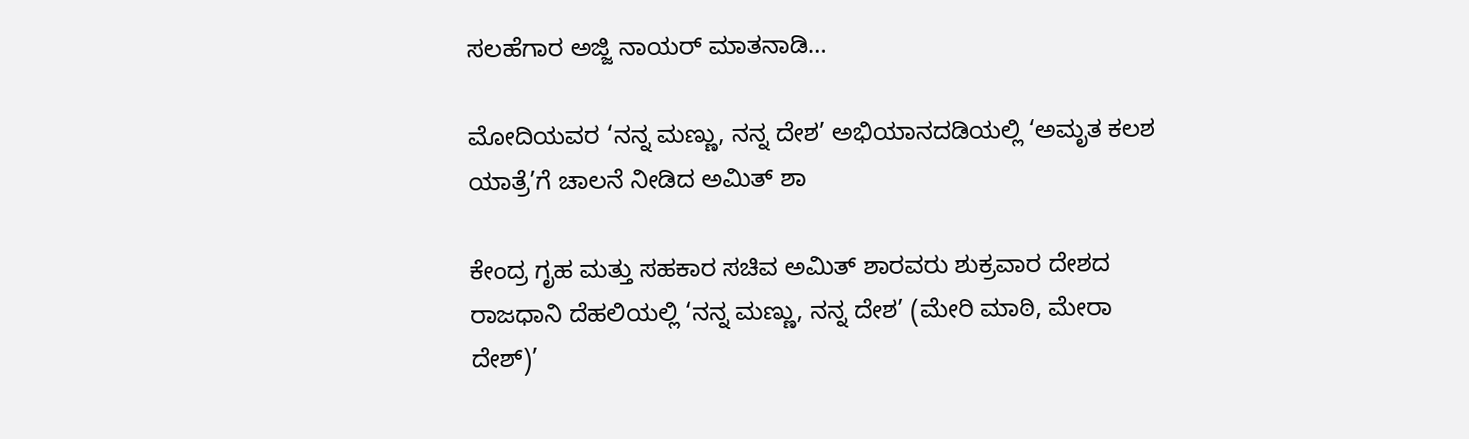ಸಲಹೆಗಾರ ಅಜ್ಜಿ ನಾಯರ್ ಮಾತನಾಡಿ…

ಮೋದಿಯವರ ‘ನನ್ನ ಮಣ್ಣು, ನನ್ನ ದೇಶ’ ಅಭಿಯಾನದಡಿಯಲ್ಲಿ ‘ಅಮೃತ ಕಲಶ ಯಾತ್ರೆ’ಗೆ ಚಾಲನೆ ನೀಡಿದ ಅಮಿತ್ ಶಾ

ಕೇಂದ್ರ ಗೃಹ ಮತ್ತು ಸಹಕಾರ ಸಚಿವ ಅಮಿತ್ ಶಾರವರು ಶುಕ್ರವಾರ ದೇಶದ ರಾಜಧಾನಿ ದೆಹಲಿಯಲ್ಲಿ ‘ನನ್ನ ಮಣ್ಣು, ನನ್ನ ದೇಶ’ (ಮೇರಿ ಮಾಠಿ, ಮೇರಾ ದೇಶ್)’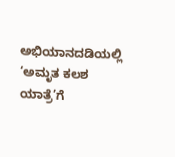ಅಭಿಯಾನದಡಿಯಲ್ಲಿ ‘ಅಮೃತ ಕಲಶ ಯಾತ್ರೆ’ಗೆ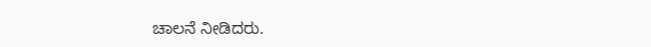ಚಾಲನೆ ನೀಡಿದರು.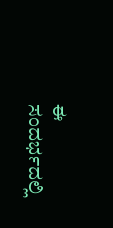ಈ ಸಂದರ್ಭದಲ್ಲಿ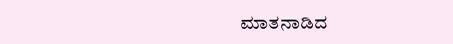ಮಾತನಾಡಿದ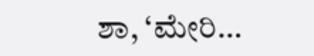ಶಾ, ‘ಮೇರಿ…